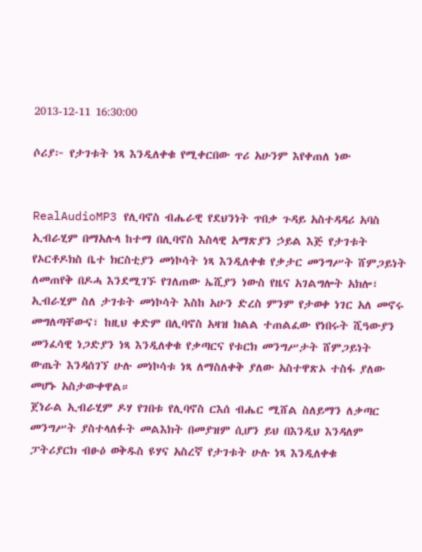2013-12-11 16:30:00

ሶሪያ፦ የታገቱት ነጻ እንዲለቀቁ የሚቀርበው ጥሪ አሁንም እየቀጠለ ነው


RealAudioMP3 የሊባኖስ ብሔራዊ የደህንነት ጥበቃ ጉዳይ አስተዳዳሪ አባስ ኢብራሂም በማአሉላ ከተማ በሊባኖስ እስላዊ አማጽያን ኃይል እጅ የታገቱት የኦርቶዶክስ ቤተ ክርስቲያን መነኮሳት ነጻ እንዲለቀቁ የቃታር መንግሥት ሸምጋይነት ለመጠየቅ በዶሓ እንደሚገኙ የገለጠው ኤሺያን ነውስ የዜና አገልግሎት አክሎ፣ ኢብራሂም ስለ ታገቱት መነኮሳት እስከ አሁን ድረስ ምንም የታወቀ ነገር አለ መኖሩ መግለጣቸውና፣ ከዚህ ቀድም በሊባኖስ አዛዝ ክልል ተጠልፈው የነበሩት ሺዓውያን መንፈሳዊ ነጋድያን ነጻ እንዲለቀቁ የቃጣርና የቱርክ መንግሥታት ሸምጋይነት ውጤት እንዳሰገኘ ሁሉ መነኮሳቱ ነጻ ለማስለቀቅ ያለው አስተዋጽኦ ተስፋ ያለው መሆኑ አስታውቀዋል።
ጀነራል ኢብራሂም ዶሃ የገበቱ የሊባኖስ ርእሰ ብሔር ሚሸል ስለይማን ለቃጣር መንግሥት ያስተላለፉት መልእክት በመያዝም ሲሆን ይህ በእንዲህ እንዳለም ፓትሪያርክ ብፁዕ ወቅዱስ ዩሃና አስረኛ የታገቱት ሁሉ ነጻ እንዲለቀቁ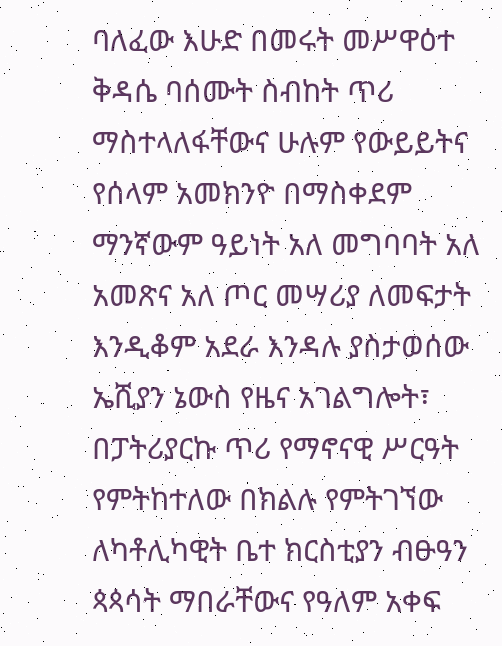ባለፈው እሁድ በመሩት መሥዋዕተ ቅዳሴ ባሰሙት ስብከት ጥሪ ማስተላለፋቸውና ሁሉም የውይይትና የሰላም አመክንዮ በማስቀደም ማንኛውም ዓይነት አለ መግባባት አለ አመጽና አለ ጦር መሣሪያ ለመፍታት እንዲቆም አደራ እንዳሉ ያስታወሰው ኤሺያን ኔውስ የዜና አገልግሎት፣ በፓትሪያርኩ ጥሪ የማኖናዊ ሥርዓት የምትከተለው በክልሉ የምትገኘው ለካቶሊካዊት ቤተ ክርስቲያን ብፁዓን ጳጳሳት ማበራቸውና የዓለም አቀፍ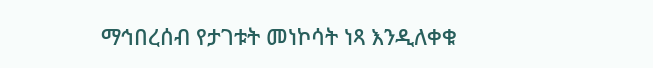ማኅበረሰብ የታገቱት መነኮሳት ነጻ እንዲለቀቁ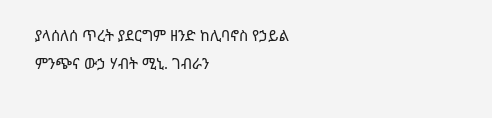ያላሰለሰ ጥረት ያደርግም ዘንድ ከሊባኖስ የኃይል ምንጭና ውኃ ሃብት ሚኒ. ገብራን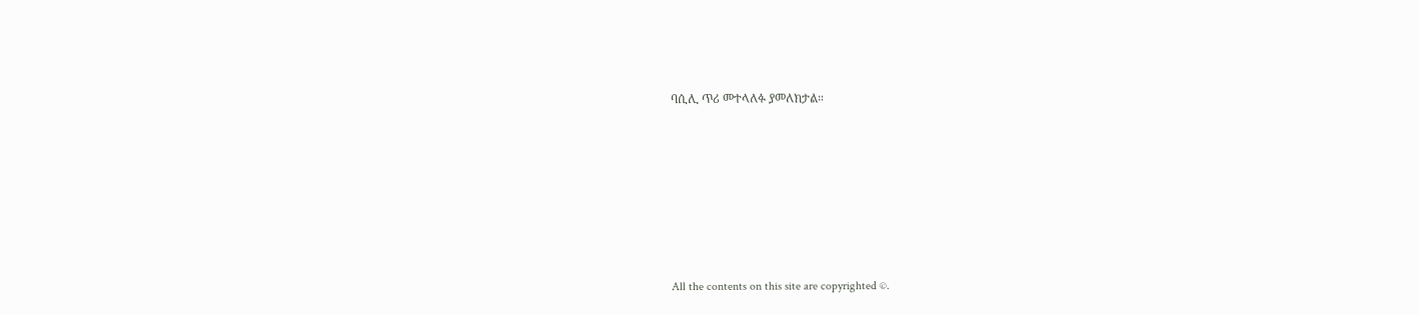ባሲሊ ጥሪ መተላለፉ ያመለክታል።







All the contents on this site are copyrighted ©.